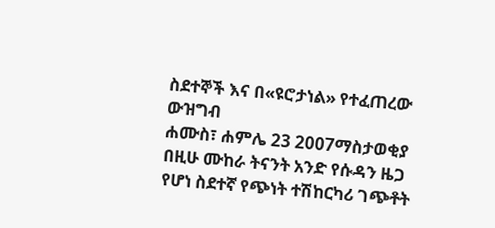ስደተኞች እና በ«ዩሮታነል» የተፈጠረው ውዝግብ
ሐሙስ፣ ሐምሌ 23 2007ማስታወቂያ
በዚሁ ሙከራ ትናንት አንድ የሱዳን ዜጋ የሆነ ስደተኛ የጭነት ተሽከርካሪ ገጭቶት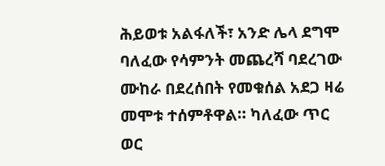ሕይወቱ አልፋለች፣ አንድ ሌላ ደግሞ ባለፈው የሳምንት መጨረሻ ባደረገው ሙከራ በደረሰበት የመቁሰል አደጋ ዛሬ መሞቱ ተሰምቶዋል። ካለፈው ጥር ወር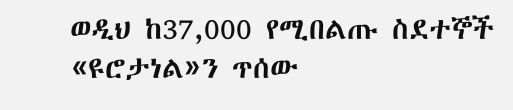ወዲህ ከ37,000 የሚበልጡ ስደተኞች «ዩሮታነል»ን ጥሰው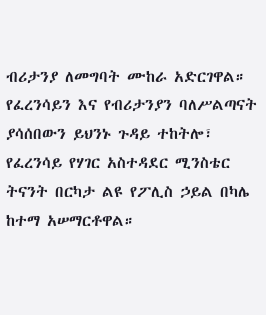ብሪታንያ ለመግባት ሙከራ አድርገዋል። የፈረንሳይን እና የብሪታንያን ባለሥልጣናት ያሳሰበውን ይህንኑ ጉዳይ ተከትሎ፣ የፈረንሳይ የሃገር አስተዳደር ሚንስቴር ትናንት በርካታ ልዩ የፖሊስ ኃይል በካሌ ከተማ አሠማርቶዋል።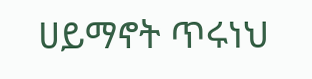ሀይማኖት ጥሩነህ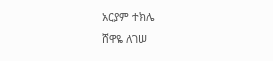አርያም ተክሌ
ሸዋዬ ለገሠ